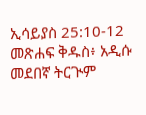ኢሳይያስ 25:10-12 መጽሐፍ ቅዱስ፥ አዲሱ መደበኛ ትርጒም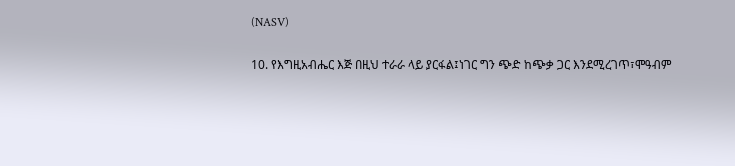(NASV)

10. የእግዚአብሔር እጅ በዚህ ተራራ ላይ ያርፋል፤ነገር ግን ጭድ ከጭቃ ጋር እንደሚረገጥ፣ሞዓብም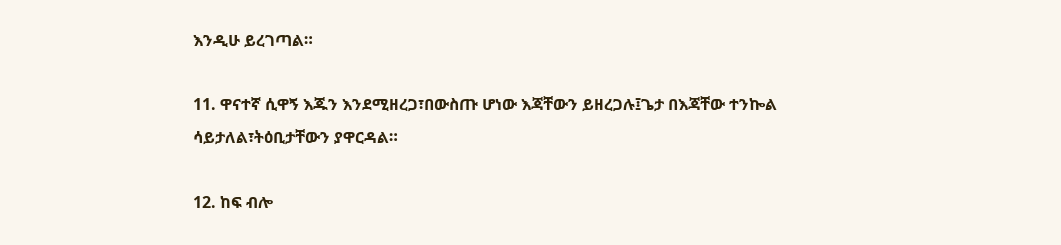እንዲሁ ይረገጣል።

11. ዋናተኛ ሲዋኝ እጁን እንደሚዘረጋ፣በውስጡ ሆነው እጃቸውን ይዘረጋሉ፤ጌታ በእጃቸው ተንኰል ሳይታለል፣ትዕቢታቸውን ያዋርዳል።

12. ከፍ ብሎ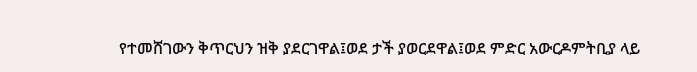የተመሸገውን ቅጥርህን ዝቅ ያደርገዋል፤ወደ ታች ያወርደዋል፤ወደ ምድር አውርዶምትቢያ ላይ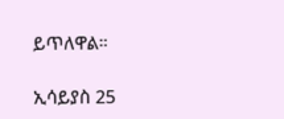ይጥለዋል።

ኢሳይያስ 25